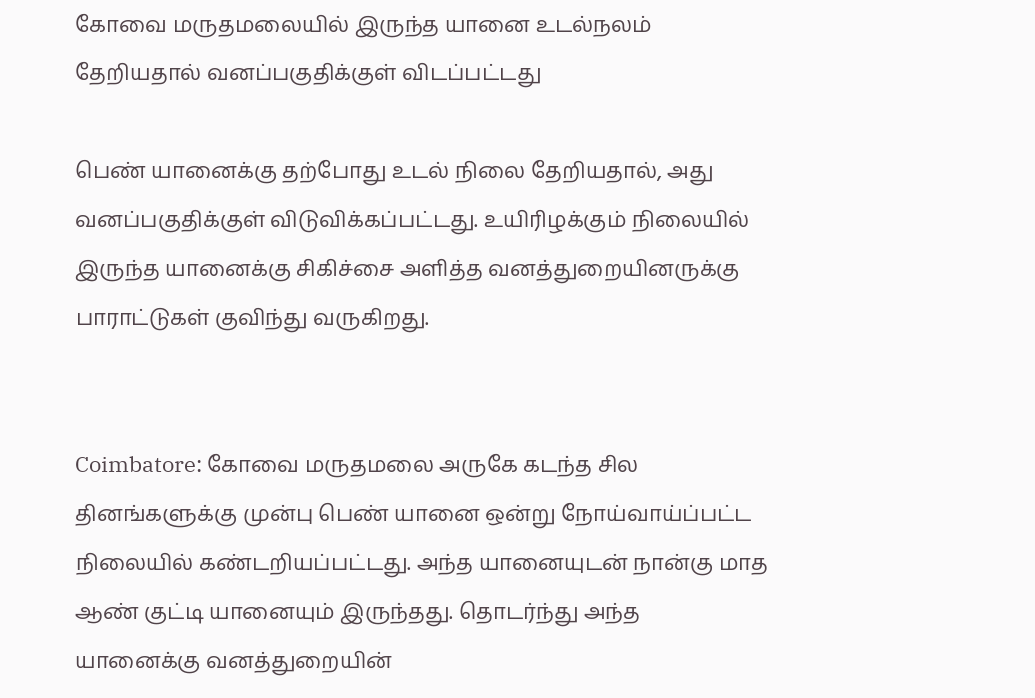கோவை மருதமலையில் இருந்த யானை உடல்நலம் தேறியதால் வனப்பகுதிக்குள் விடப்பட்டது

பெண் யானைக்கு தற்போது உடல் நிலை தேறியதால், அது வனப்பகுதிக்குள் விடுவிக்கப்பட்டது. உயிரிழக்கும் நிலையில் இருந்த யானைக்கு சிகிச்சை அளித்த வனத்துறையினருக்கு பாராட்டுகள் குவிந்து வருகிறது.


Coimbatore: கோவை மருதமலை அருகே கடந்த சில தினங்களுக்கு முன்பு பெண் யானை ஒன்று நோய்வாய்ப்பட்ட நிலையில் கண்டறியப்பட்டது. அந்த யானையுடன் நான்கு மாத ஆண் குட்டி யானையும் இருந்தது. தொடர்ந்து அந்த யானைக்கு வனத்துறையின்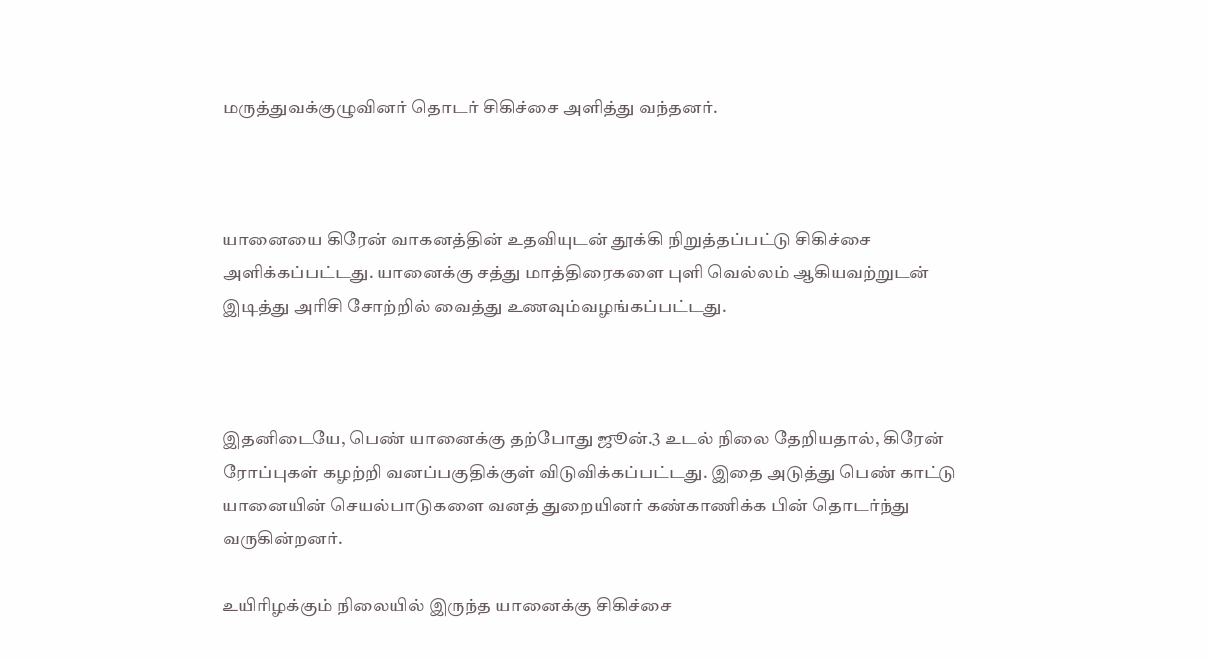மருத்துவக்குழுவினர் தொடர் சிகிச்சை அளித்து வந்தனர்.



யானையை கிரேன் வாகனத்தின் உதவியுடன் தூக்கி நிறுத்தப்பட்டு சிகிச்சை அளிக்கப்பட்டது. யானைக்கு சத்து மாத்திரைகளை புளி வெல்லம் ஆகியவற்றுடன் இடித்து அரிசி சோற்றில் வைத்து உணவும்வழங்கப்பட்டது.



இதனிடையே, பெண் யானைக்கு தற்போது ஜூன்.3 உடல் நிலை தேறியதால், கிரேன் ரோப்புகள் கழற்றி வனப்பகுதிக்குள் விடுவிக்கப்பட்டது. இதை அடுத்து பெண் காட்டு யானையின் செயல்பாடுகளை வனத் துறையினர் கண்காணிக்க பின் தொடர்ந்து வருகின்றனர்.

உயிரிழக்கும் நிலையில் இருந்த யானைக்கு சிகிச்சை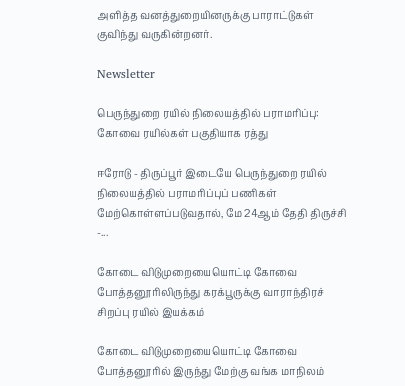அளித்த வனத்துறையினருக்கு பாராட்டுகள் குவிந்து வருகின்றனர்.

Newsletter

பெருந்துறை ரயில் நிலையத்தில் பராமரிப்பு: கோவை ரயில்கள் பகுதியாக ரத்து

ஈரோடு - திருப்பூர் இடையே பெருந்துறை ரயில் நிலையத்தில் பராமரிப்புப் பணிகள் மேற்கொள்ளப்படுவதால், மே 24ஆம் தேதி திருச்சி -...

கோடை விடுமுறையையொட்டி கோவை  போத்தனூரிலிருந்து கரக்பூருக்கு வாராந்திரச் சிறப்பு ரயில் இயக்கம்

கோடை விடுமுறையையொட்டி கோவை  போத்தனூரில் இருந்து மேற்கு வங்க மாநிலம்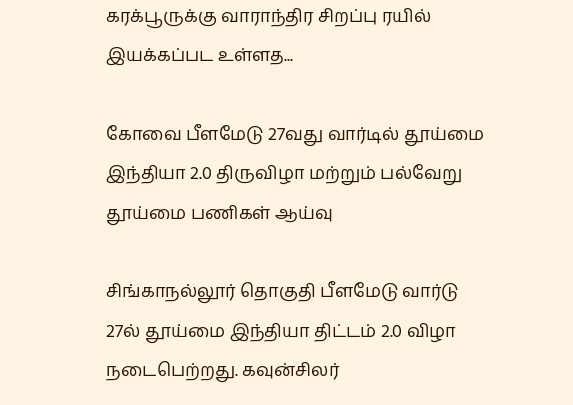கரக்பூருக்கு வாராந்திர சிறப்பு ரயில் இயக்கப்பட உள்ளத...

கோவை பீளமேடு 27வது வார்டில் தூய்மை இந்தியா 2.0 திருவிழா மற்றும் பல்வேறு தூய்மை பணிகள் ஆய்வு

சிங்காநல்லூர் தொகுதி பீளமேடு வார்டு 27ல் தூய்மை இந்தியா திட்டம் 2.0 விழா நடைபெற்றது. கவுன்சிலர்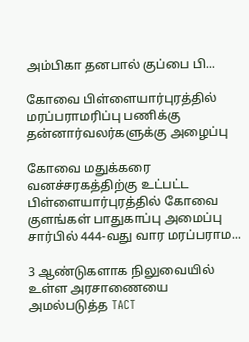அம்பிகா தனபால் குப்பை பி...

கோவை பிள்ளையார்புரத்தில் மரப்பராமரிப்பு பணிக்கு  தன்னார்வலர்களுக்கு அழைப்பு

கோவை மதுக்கரை வனச்சரகத்திற்கு உட்பட்ட பிள்ளையார்புரத்தில் கோவை குளங்கள் பாதுகாப்பு அமைப்பு சார்பில் 444-வது வார மரப்பராம...

3 ஆண்டுகளாக நிலுவையில் உள்ள அரசாணையை அமல்படுத்த TACT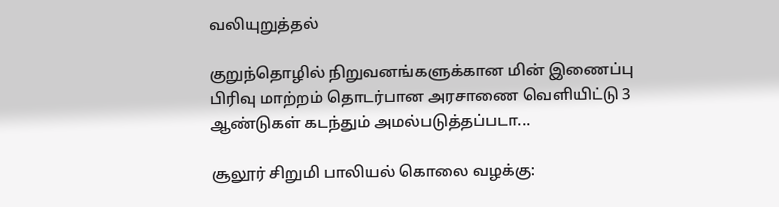வலியுறுத்தல்

குறுந்தொழில் நிறுவனங்களுக்கான மின் இணைப்பு பிரிவு மாற்றம் தொடர்பான அரசாணை வெளியிட்டு 3 ஆண்டுகள் கடந்தும் அமல்படுத்தப்படா...

சூலூர் சிறுமி பாலியல் கொலை வழக்கு: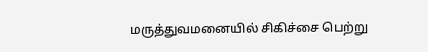மருத்துவமனையில் சிகிச்சை பெற்று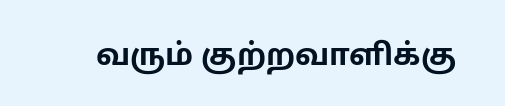வரும் குற்றவாளிக்கு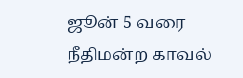ஜூன் 5 வரை நீதிமன்ற காவல்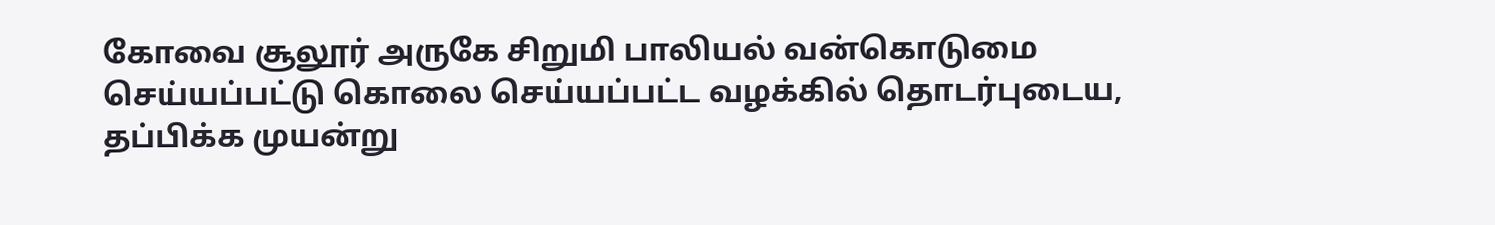கோவை சூலூர் அருகே சிறுமி பாலியல் வன்கொடுமை செய்யப்பட்டு கொலை செய்யப்பட்ட வழக்கில் தொடர்புடைய, தப்பிக்க முயன்று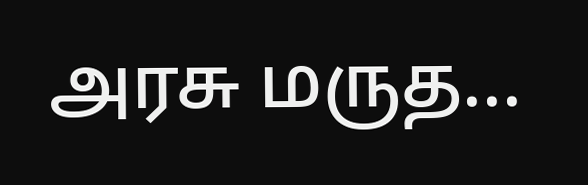அரசு மருத...